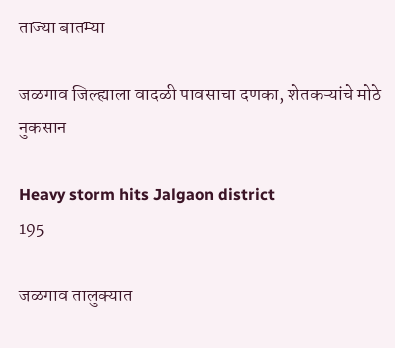ताज्या बातम्या

जळगाव जिल्ह्याला वादळी पावसाचा दणका, शेतकऱ्यांचे मोठे नुकसान

Heavy storm hits Jalgaon district
195

जळगाव तालुक्यात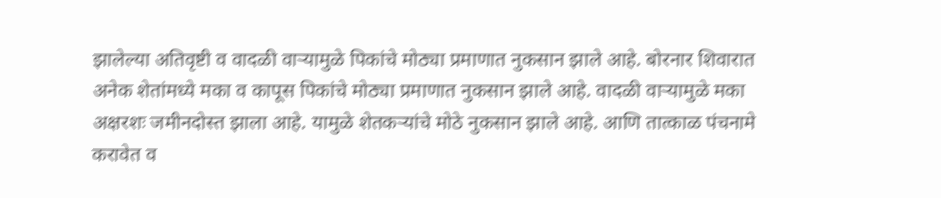झालेल्या अतिवृष्टी व वादळी वाऱ्यामुळे पिकांचे मोठ्या प्रमाणात नुकसान झाले आहे. बोरनार शिवारात अनेक शेतांमध्ये मका व कापूस पिकांचे मोठ्या प्रमाणात नुकसान झाले आहे. वादळी वाऱ्यामुळे मका अक्षरशः जमीनदोस्त झाला आहे. यामुळे शेतकऱ्यांचे मोठे नुकसान झाले आहे. आणि तात्काळ पंचनामे करावेत व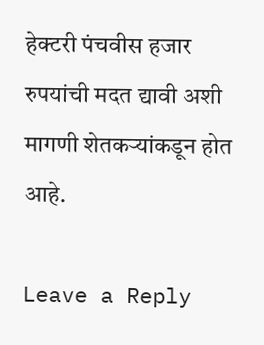हेक्‍टरी पंचवीस हजार रुपयांची मदत द्यावी अशी मागणी शेतकऱ्यांकडून होत आहे.

Leave a Reply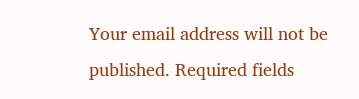Your email address will not be published. Required fields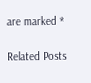are marked *

Related Posts